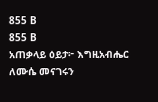855 B
855 B
አጠቃላይ ዕይታ፦ እግዚአብሔር ለሙሴ መናገሩን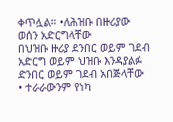ቀጥሏል። •ለሕዝቡ በዙሪያው ወሰን አድርግላቸው
በህዝቡ ዙሪያ ደንበር ወይም ገደብ አድርግ ወይም ህዝቡ እንዳያልፉ ድንበር ወይም ገደብ አበጅላቸው
• ተራራውንም የነካ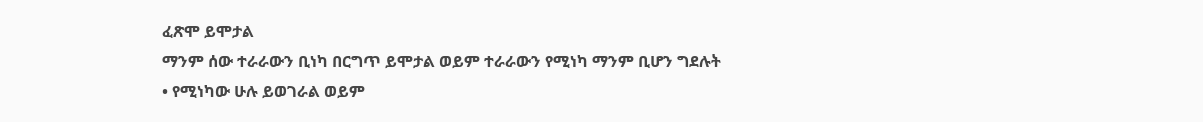ፈጽሞ ይሞታል
ማንም ሰው ተራራውን ቢነካ በርግጥ ይሞታል ወይም ተራራውን የሚነካ ማንም ቢሆን ግደሉት
• የሚነካው ሁሉ ይወገራል ወይም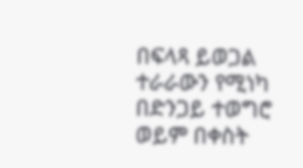በፍላጻ ይወጋል
ተራራውን የሚነካ በድንጋይ ተወግሮ ወይም በቀስት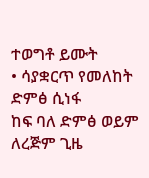ተወግቶ ይሙት
• ሳያቋርጥ የመለከት ድምፅ ሲነፋ
ከፍ ባለ ድምፅ ወይም ለረጅም ጊዜ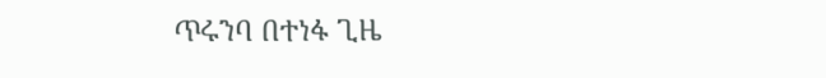ጥሩንባ በተነፋ ጊዜ